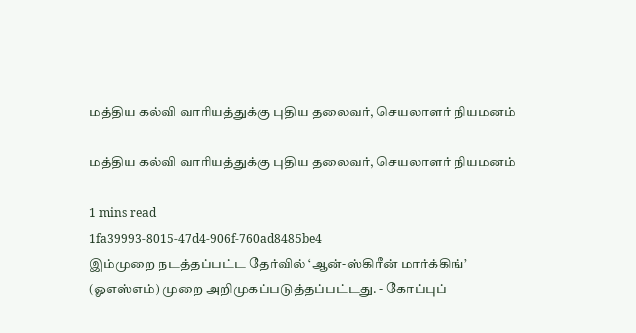மத்திய கல்வி வாரியத்துக்கு புதிய தலைவர், செயலாளர் நியமனம்

மத்திய கல்வி வாரியத்துக்கு புதிய தலைவர், செயலாளர் நியமனம்

1 mins read
1fa39993-8015-47d4-906f-760ad8485be4
இம்முறை நடத்தப்பட்ட தேர்வில் ‘ஆன்-ஸ்கிரீன் மார்க்கிங்’ (ஓஎஸ்எம்) முறை அறிமுகப்படுத்தப்பட்டது. - கோப்புப்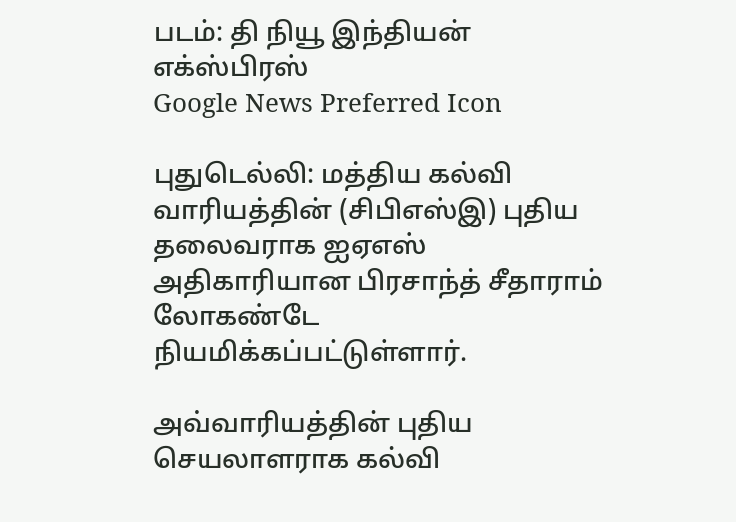படம்: தி நியூ இந்தியன் எக்ஸ்பிரஸ்
Google News Preferred Icon

புதுடெல்லி: மத்திய கல்வி வாரியத்தின் (சிபிஎஸ்இ) புதிய தலைவராக ஐஏஎஸ் அதிகாரியான பிரசாந்த் சீதாராம் லோகண்டே நியமிக்கப்பட்டுள்ளார்.

அவ்வாரியத்தின் புதிய செயலாளராக கல்வி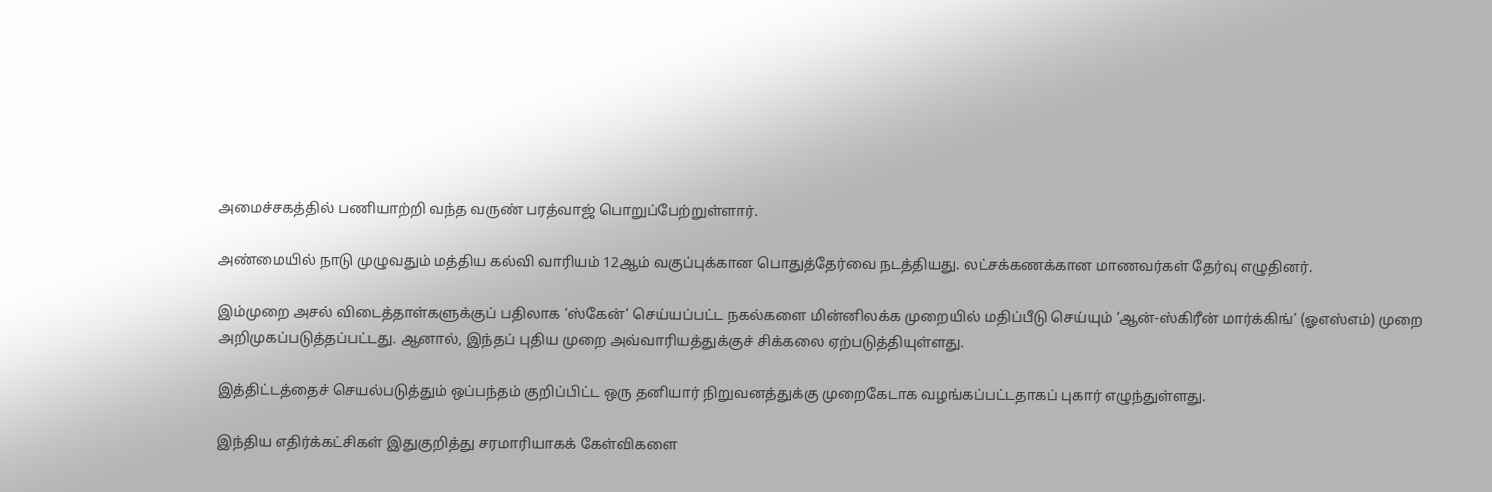அமைச்சகத்தில் பணியாற்றி வந்த வருண் பரத்வாஜ் பொறுப்பேற்றுள்ளார்.

அண்மையில் நாடு முழுவதும் மத்திய கல்வி வாரியம் 12ஆம் வகுப்புக்கான பொதுத்தேர்வை நடத்தியது. லட்சக்கணக்கான மாணவர்கள் தேர்வு எழுதினர்.

இம்முறை அசல் விடைத்தாள்களுக்குப் பதிலாக ‘ஸ்கேன்’ செய்யப்பட்ட நகல்களை மின்னிலக்க முறையில் மதிப்பீடு செய்யும் ‘ஆன்-ஸ்கிரீன் மார்க்கிங்’ (ஓஎஸ்எம்) முறை அறிமுகப்படுத்தப்பட்டது. ஆனால், இந்தப் புதிய முறை அவ்வாரியத்துக்குச் சிக்கலை ஏற்படுத்தியுள்ளது.

இத்திட்டத்தைச் செயல்படுத்தும் ஒப்பந்தம் குறிப்பிட்ட ஒரு தனியார் நிறுவனத்துக்கு முறைகேடாக வழங்கப்பட்டதாகப் புகார் எழுந்துள்ளது.

இந்திய எதிர்க்கட்சிகள் இதுகுறித்து சரமாரியாகக் கேள்விகளை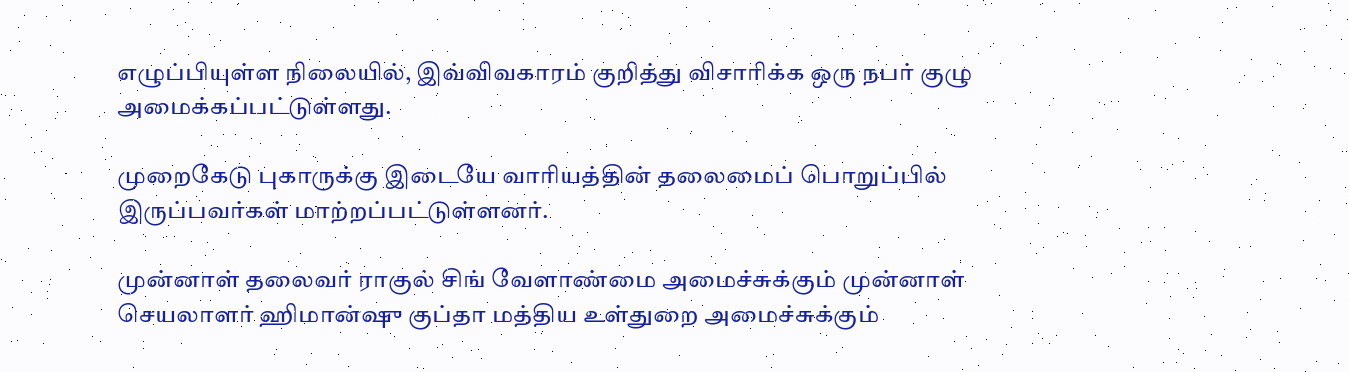எழுப்பியுள்ள நிலையில், இவ்விவகாரம் குறித்து விசாரிக்க ஒரு நபர் குழு அமைக்கப்பட்டுள்ளது.

முறைகேடு புகாருக்கு இடையே வாரியத்தின் தலைமைப் பொறுப்பில் இருப்பவர்கள் மாற்றப்பட்டுள்ளனர்.

முன்னாள் தலைவர் ராகுல் சிங் வேளாண்மை அமைச்சுக்கும் முன்னாள் செயலாளர் ஹிமான்ஷு குப்தா மத்திய உள்துறை அமைச்சுக்கும்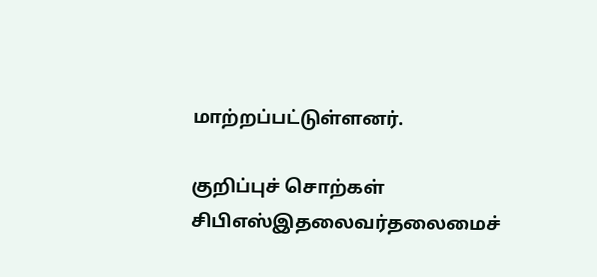மாற்றப்பட்டுள்ளனர்.

குறிப்புச் சொற்கள்
சிபிஎஸ்இதலைவர்தலைமைச்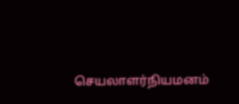செயலாளர்நியமனம்